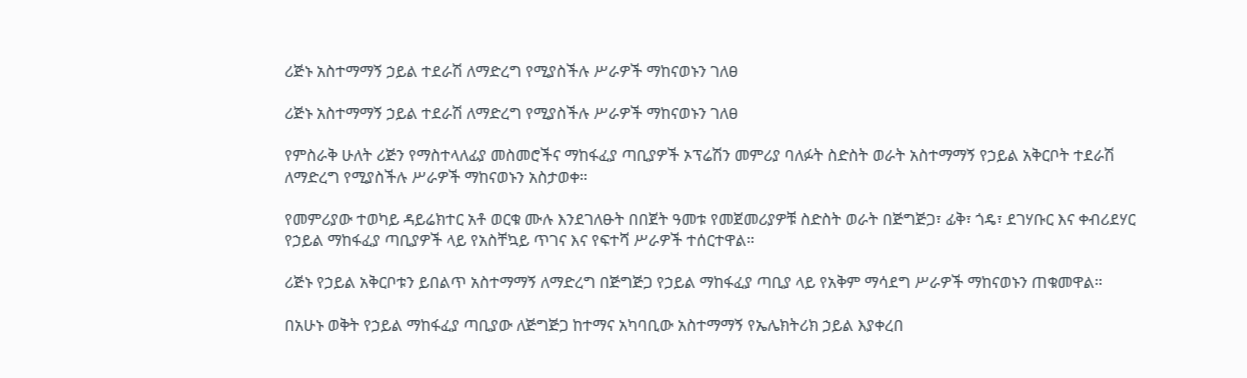ሪጅኑ አስተማማኝ ኃይል ተደራሽ ለማድረግ የሚያስችሉ ሥራዎች ማከናወኑን ገለፀ

ሪጅኑ አስተማማኝ ኃይል ተደራሽ ለማድረግ የሚያስችሉ ሥራዎች ማከናወኑን ገለፀ

የምስራቅ ሁለት ሪጅን የማስተላለፊያ መስመሮችና ማከፋፈያ ጣቢያዎች ኦፕሬሽን መምሪያ ባለፉት ስድስት ወራት አስተማማኝ የኃይል አቅርቦት ተደራሽ ለማድረግ የሚያስችሉ ሥራዎች ማከናወኑን አስታወቀ።

የመምሪያው ተወካይ ዳይሬክተር አቶ ወርቁ ሙሉ እንደገለፁት በበጀት ዓመቱ የመጀመሪያዎቹ ስድስት ወራት በጅግጅጋ፣ ፊቅ፣ ጎዴ፣ ደገሃቡር እና ቀብሪደሃር  የኃይል ማከፋፈያ ጣቢያዎች ላይ የአስቸኳይ ጥገና እና የፍተሻ ሥራዎች ተሰርተዋል።

ሪጅኑ የኃይል አቅርቦቱን ይበልጥ አስተማማኝ ለማድረግ በጅግጅጋ የኃይል ማከፋፈያ ጣቢያ ላይ የአቅም ማሳደግ ሥራዎች ማከናወኑን ጠቁመዋል።

በአሁኑ ወቅት የኃይል ማከፋፈያ ጣቢያው ለጅግጅጋ ከተማና አካባቢው አስተማማኝ የኤሌክትሪክ ኃይል እያቀረበ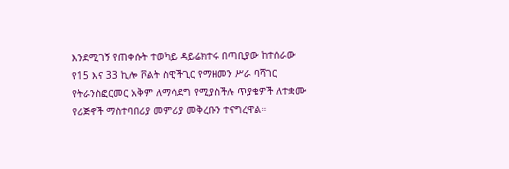እንደሚገኝ የጠቀሱት ተወካይ ዳይሬክተሩ በጣቢያው ከተሰራው የ15 እና 33 ኪሎ ቮልት ስዊችጊር የማዘመን ሥራ ባሻገር የትራንስፎርመር አቅም ለማሳደግ የሚያስችሉ ጥያቄዎች ለተቋሙ የሪጅኖች ማስተባበሪያ መምሪያ መቅረቡን ተናግረዋል።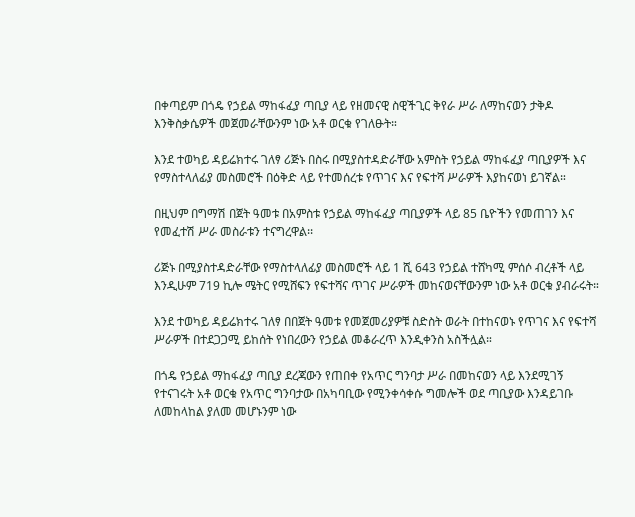በቀጣይም በጎዴ የኃይል ማከፋፈያ ጣቢያ ላይ የዘመናዊ ስዊችጊር ቅየራ ሥራ ለማከናወን ታቅዶ እንቅስቃሴዎች መጀመራቸውንም ነው አቶ ወርቁ የገለፁት።

እንደ ተወካይ ዳይሬክተሩ ገለፃ ሪጅኑ በስሩ በሚያስተዳድራቸው አምስት የኃይል ማከፋፈያ ጣቢያዎች እና የማስተላለፊያ መስመሮች በዕቅድ ላይ የተመሰረቱ የጥገና እና የፍተሻ ሥራዎች እያከናወነ ይገኛል።

በዚህም በግማሽ በጀት ዓመቱ በአምስቱ የኃይል ማከፋፈያ ጣቢያዎች ላይ 85 ቤዮችን የመጠገን እና የመፈተሽ ሥራ መስራቱን ተናግረዋል፡፡

ሪጅኑ በሚያስተዳድራቸው የማስተላለፊያ መስመሮች ላይ 1 ሺ 643 የኃይል ተሸካሚ ምሰሶ ብረቶች ላይ እንዲሁም 719 ኪሎ ሜትር የሚሸፍን የፍተሻና ጥገና ሥራዎች መከናወናቸውንም ነው አቶ ወርቁ ያብራሩት።

እንደ ተወካይ ዳይሬክተሩ ገለፃ በበጀት ዓመቱ የመጀመሪያዎቹ ስድስት ወራት በተከናወኑ የጥገና እና የፍተሻ ሥራዎች በተደጋጋሚ ይከሰት የነበረውን የኃይል መቆራረጥ እንዲቀንስ አስችሏል።

በጎዴ የኃይል ማከፋፈያ ጣቢያ ደረጃውን የጠበቀ የአጥር ግንባታ ሥራ በመከናወን ላይ እንደሚገኝ የተናገሩት አቶ ወርቁ የአጥር ግንባታው በአካባቢው የሚንቀሳቀሱ ግመሎች ወደ ጣቢያው እንዳይገቡ ለመከላከል ያለመ መሆኑንም ነው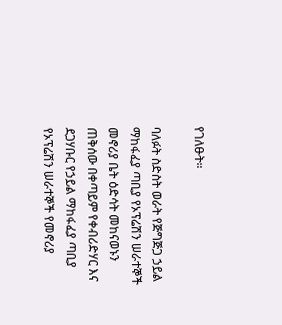የገለፁት።

ባለፉት ስድስት ወራት የጅግጅጋ ኃይል ማከፋፈያ ጣቢያ የኦፕሬሽን ሠራተኞች መኖሪያ ቤት ዕድሳት መከናወኑን ጠቅሰው በቀጣይም የቀብሪድሃር እና ደጋሃቡር የኃይል ማከፋፈያ ጣቢያ የኦፕሬሽን ሠራተኞች የመኖሪያ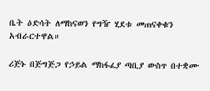ቤት ዕድሳት ለማከናወን የግዥ ሂደቱ መጠናቀቁን አብራርተዋል።

ሪጅኑ በጅግጅጋ የኃይል ማከፋፈያ ጣቢያ ውስጥ በተቋሙ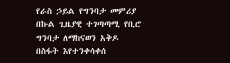የራስ ኃይል የግንባታ መምሪያ በኩል ጊዜያዊ ተገጣጣሚ የቢሮ ግንባታ ለማከናወን አቅዶ በስፋት እየተንቀሳቀሰ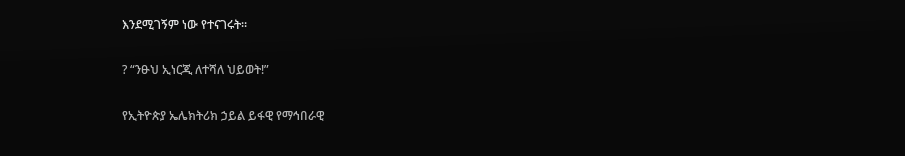እንደሚገኝም ነው የተናገሩት።

? “ንፁህ ኢነርጂ ለተሻለ ህይወት!”

የኢትዮጵያ ኤሌክትሪክ ኃይል ይፋዊ የማኅበራዊ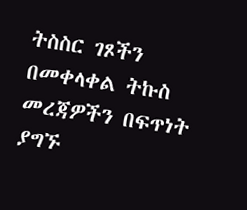ትስስር ገጾችን በመቀላቀል ትኩስ መረጃዎችን በፍጥነት ያግኙ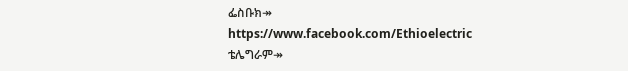ፌስቡክ↠ https://www.facebook.com/Ethioelectric
ቴሌግራም↠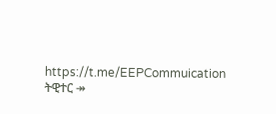https://t.me/EEPCommuication
ትዊተር ↠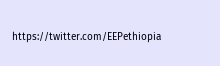https://twitter.com/EEPethiopia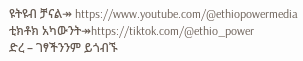ዩትዩብ ቻናል↠ https://www.youtube.com/@ethiopowermedia
ቲክቶክ አካውንት↠https://tiktok.com/@ethio_power
ድረ – ገፃችንንም ይጎብኙ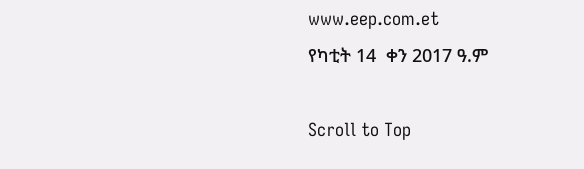www.eep.com.et
የካቲት 14  ቀን 2017 ዓ.ም

Scroll to Top